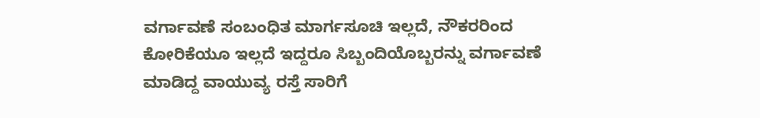ವರ್ಗಾವಣೆ ಸಂಬಂಧಿತ ಮಾರ್ಗಸೂಚಿ ಇಲ್ಲದೆ, ನೌಕರರಿಂದ ಕೋರಿಕೆಯೂ ಇಲ್ಲದೆ ಇದ್ದರೂ ಸಿಬ್ಬಂದಿಯೊಬ್ಬರನ್ನು ವರ್ಗಾವಣೆ ಮಾಡಿದ್ದ ವಾಯುವ್ಯ ರಸ್ತೆ ಸಾರಿಗೆ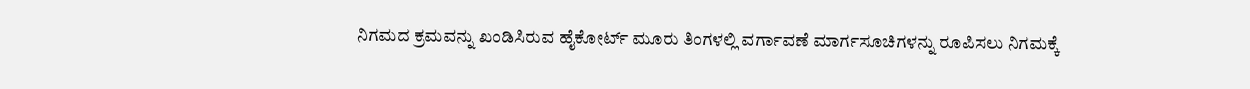ನಿಗಮದ ಕ್ರಮವನ್ನು ಖಂಡಿಸಿರುವ ಹೈಕೋರ್ಟ್ ಮೂರು ತಿಂಗಳಲ್ಲಿ ವರ್ಗಾವಣೆ ಮಾರ್ಗಸೂಚಿಗಳನ್ನು ರೂಪಿಸಲು ನಿಗಮಕ್ಕೆ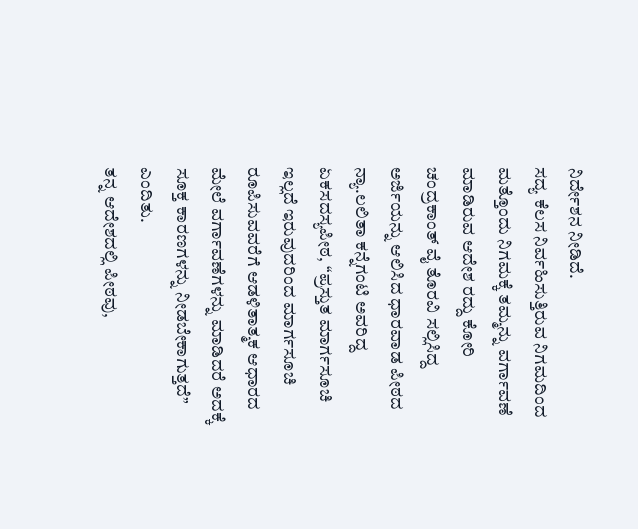ನಿರ್ದೇಶನ ನೀಡಿದೆ.
ಸದ್ಯ ಕೆಲಸ ನಿರ್ವಹಿಸುತ್ತಿರುವ ನಿಗಮದಿಂದ ಮತ್ತೊಂದು ನಿಗಮಕ್ಕೆ ತಮ್ಮನ್ನು ವರ್ಗಾವಣೆ ಮಾಡಿರುವ ಆದೇಶ ರದ್ದು ಕೋರಿ ಚಂದ್ರಕಾಂತ್ ವೈ ತೊರವಿ ಸಲ್ಲಿಸಿದ್ದ ಅರ್ಜಿಯನ್ನು ಆಲಿಸಿದ ಧಾರವಾಡ ಪೀಠದ ನ್ಯಾ.ಲಲಿತಾ ಕನ್ನೆಗಂಟಿ ಅವರಿದ್ದ ಏಕಸದಸ್ಯಪೀಠ, ‘‘ಪ್ರಸ್ತುತ ಮಾರ್ಗಸೂಚಿ ಇಲ್ಲದೆ ಇರುವುದರಿಂದ ಮಾರ್ಗಸೂಚಿ ರೂಪಿಸುವವರೆಗೆ ಆಡಳಿತಾತ್ಮಕ ಆಧಾರದ ಮೇಲೆ ವರ್ಗಾವಣೆಗಳನ್ನು ಮಾಡಿದರೆ ಅದಕ್ಕೆ ಸೂಕ್ತ ಕಾರಣಗಳನ್ನು ನೀಡಬೇಕಾಗುತ್ತದೆ’’ ಎಂದಿತು.
ತನ್ನ ಆದೇಶದಲ್ಲಿ ಪೀಠವು,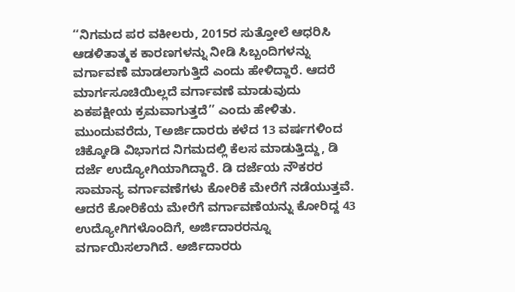‘‘ನಿಗಮದ ಪರ ವಕೀಲರು, 2015ರ ಸುತ್ತೋಲೆ ಆಧರಿಸಿ ಆಡಳಿತಾತ್ಮಕ ಕಾರಣಗಳನ್ನು ನೀಡಿ ಸಿಬ್ಬಂದಿಗಳನ್ನು ವರ್ಗಾವಣೆ ಮಾಡಲಾಗುತ್ತಿದೆ ಎಂದು ಹೇಳಿದ್ದಾರೆ. ಆದರೆ ಮಾರ್ಗಸೂಚಿಯಿಲ್ಲದೆ ವರ್ಗಾವಣೆ ಮಾಡುವುದು ಏಕಪಕ್ಷೀಯ ಕ್ರಮವಾಗುತ್ತದೆ’’ ಎಂದು ಹೇಳಿತು.
ಮುಂದುವರೆದು, Tಅರ್ಜಿದಾರರು ಕಳೆದ 13 ವರ್ಷಗಳಿಂದ ಚಿಕ್ಕೋಡಿ ವಿಭಾಗದ ನಿಗಮದಲ್ಲಿ ಕೆಲಸ ಮಾಡುತ್ತಿದ್ದು, ಡಿ ದರ್ಜೆ ಉದ್ಯೋಗಿಯಾಗಿದ್ದಾರೆ. ಡಿ ದರ್ಜೆಯ ನೌಕರರ ಸಾಮಾನ್ಯ ವರ್ಗಾವಣೆಗಳು ಕೋರಿಕೆ ಮೇರೆಗೆ ನಡೆಯುತ್ತವೆ. ಆದರೆ ಕೋರಿಕೆಯ ಮೇರೆಗೆ ವರ್ಗಾವಣೆಯನ್ನು ಕೋರಿದ್ದ 43 ಉದ್ಯೋಗಿಗಳೊಂದಿಗೆ, ಅರ್ಜಿದಾರರನ್ನೂ ವರ್ಗಾಯಿಸಲಾಗಿದೆ. ಅರ್ಜಿದಾರರು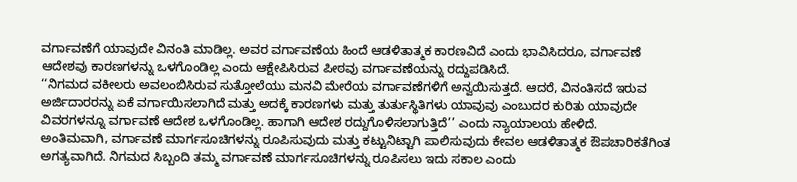ವರ್ಗಾವಣೆಗೆ ಯಾವುದೇ ವಿನಂತಿ ಮಾಡಿಲ್ಲ. ಅವರ ವರ್ಗಾವಣೆಯ ಹಿಂದೆ ಆಡಳಿತಾತ್ಮಕ ಕಾರಣವಿದೆ ಎಂದು ಭಾವಿಸಿದರೂ, ವರ್ಗಾವಣೆ ಆದೇಶವು ಕಾರಣಗಳನ್ನು ಒಳಗೊಂಡಿಲ್ಲ ಎಂದು ಆಕ್ಷೇಪಿಸಿರುವ ಪೀಠವು ವರ್ಗಾವಣೆಯನ್ನು ರದ್ದುಪಡಿಸಿದೆ.
‘‘ನಿಗಮದ ವಕೀಲರು ಅವಲಂಬಿಸಿರುವ ಸುತ್ತೋಲೆಯು ಮನವಿ ಮೇರೆಯ ವರ್ಗಾವಣೆಗಳಿಗೆ ಅನ್ವಯಿಸುತ್ತದೆ. ಆದರೆ, ವಿನಂತಿಸದೆ ಇರುವ ಅರ್ಜಿದಾರರನ್ನು ಏಕೆ ವರ್ಗಾಯಿಸಲಾಗಿದೆ ಮತ್ತು ಅದಕ್ಕೆ ಕಾರಣಗಳು ಮತ್ತು ತುರ್ತುಸ್ಥಿತಿಗಳು ಯಾವುವು ಎಂಬುದರ ಕುರಿತು ಯಾವುದೇ ವಿವರಗಳನ್ನೂ ವರ್ಗಾವಣೆ ಆದೇಶ ಒಳಗೊಂಡಿಲ್ಲ. ಹಾಗಾಗಿ ಆದೇಶ ರದ್ದುಗೊಳಿಸಲಾಗುತ್ತಿದೆ’’ ಎಂದು ನ್ಯಾಯಾಲಯ ಹೇಳಿದೆ.
ಅಂತಿಮವಾಗಿ, ವರ್ಗಾವಣೆ ಮಾರ್ಗಸೂಚಿಗಳನ್ನು ರೂಪಿಸುವುದು ಮತ್ತು ಕಟ್ಟುನಿಟ್ಟಾಗಿ ಪಾಲಿಸುವುದು ಕೇವಲ ಆಡಳಿತಾತ್ಮಕ ಔಪಚಾರಿಕತೆಗಿಂತ ಅಗತ್ಯವಾಗಿದೆ. ನಿಗಮದ ಸಿಬ್ಬಂದಿ ತಮ್ಮ ವರ್ಗಾವಣೆ ಮಾರ್ಗಸೂಚಿಗಳನ್ನು ರೂಪಿಸಲು ಇದು ಸಕಾಲ ಎಂದು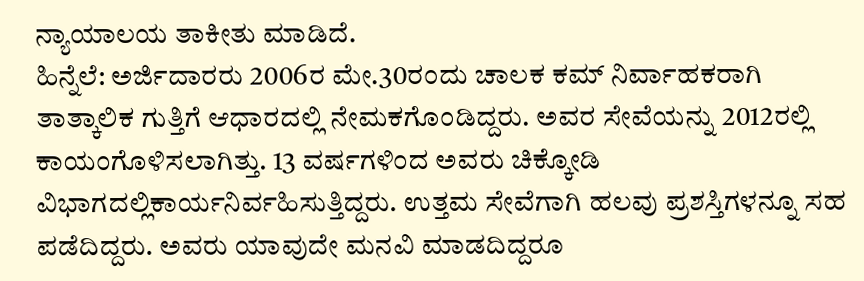ನ್ಯಾಯಾಲಯ ತಾಕೀತು ಮಾಡಿದೆ.
ಹಿನ್ನೆಲೆ: ಅರ್ಜಿದಾರರು 2006ರ ಮೇ.30ರಂದು ಚಾಲಕ ಕಮ್ ನಿರ್ವಾಹಕರಾಗಿ ತಾತ್ಕಾಲಿಕ ಗುತ್ತಿಗೆ ಆಧಾರದಲ್ಲಿ ನೇಮಕಗೊಂಡಿದ್ದರು. ಅವರ ಸೇವೆಯನ್ನು 2012ರಲ್ಲಿ ಕಾಯಂಗೊಳಿಸಲಾಗಿತ್ತು. 13 ವರ್ಷಗಳಿಂದ ಅವರು ಚಿಕ್ಕೋಡಿ ವಿಭಾಗದಲ್ಲಿಕಾರ್ಯನಿರ್ವಹಿಸುತ್ತಿದ್ದರು. ಉತ್ತಮ ಸೇವೆಗಾಗಿ ಹಲವು ಪ್ರಶಸ್ತಿಗಳನ್ನೂ ಸಹ ಪಡೆದಿದ್ದರು. ಅವರು ಯಾವುದೇ ಮನವಿ ಮಾಡದಿದ್ದರೂ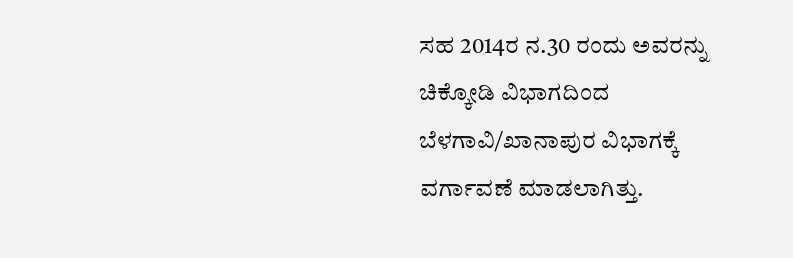ಸಹ 2014ರ ನ.30 ರಂದು ಅವರನ್ನು ಚಿಕ್ಕೋಡಿ ವಿಭಾಗದಿಂದ ಬೆಳಗಾವಿ/ಖಾನಾಪುರ ವಿಭಾಗಕ್ಕೆ ವರ್ಗಾವಣೆ ಮಾಡಲಾಗಿತ್ತು.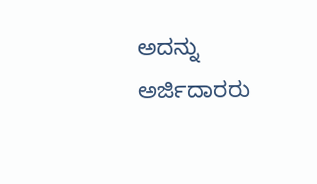ಅದನ್ನು ಅರ್ಜಿದಾರರು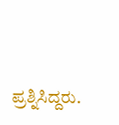ಪ್ರಶ್ನಿಸಿದ್ದರು.